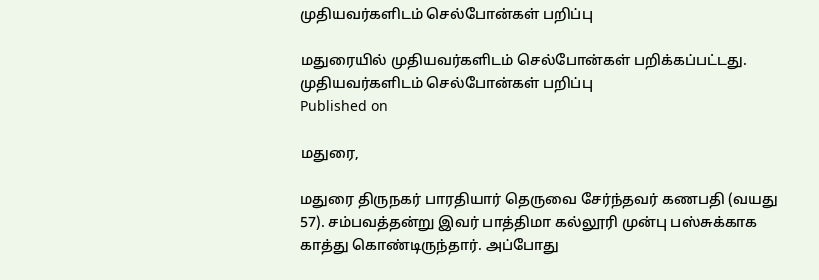முதியவர்களிடம் செல்போன்கள் பறிப்பு

மதுரையில் முதியவர்களிடம் செல்போன்கள் பறிக்கப்பட்டது.
முதியவர்களிடம் செல்போன்கள் பறிப்பு
Published on

மதுரை,

மதுரை திருநகர் பாரதியார் தெருவை சேர்ந்தவர் கணபதி (வயது 57). சம்பவத்தன்று இவர் பாத்திமா கல்லூரி முன்பு பஸ்சுக்காக காத்து கொண்டிருந்தார். அப்போது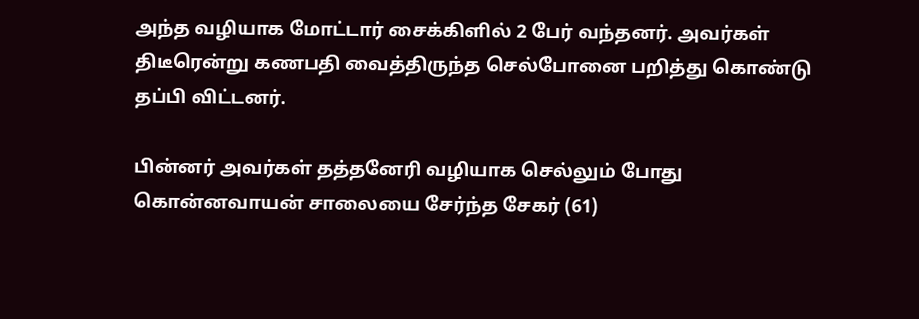அந்த வழியாக மோட்டார் சைக்கிளில் 2 பேர் வந்தனர். அவர்கள் திடீரென்று கணபதி வைத்திருந்த செல்போனை பறித்து கொண்டு தப்பி விட்டனர்.

பின்னர் அவர்கள் தத்தனேரி வழியாக செல்லும் போது கொன்னவாயன் சாலையை சேர்ந்த சேகர் (61)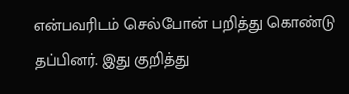என்பவரிடம் செல்போன் பறித்து கொண்டு தப்பினர். இது குறித்து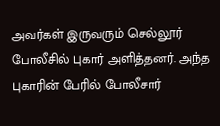அவர்கள் இருவரும் செல்லூர் போலீசில் புகார் அளித்தனர். அந்த புகாரின் பேரில் போலீசார்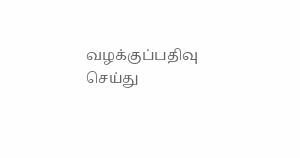வழக்குப்பதிவு செய்து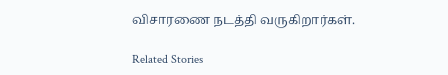விசாரணை நடத்தி வருகிறார்கள்.

Related Stories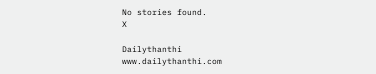No stories found.
X

Dailythanthi
www.dailythanthi.com